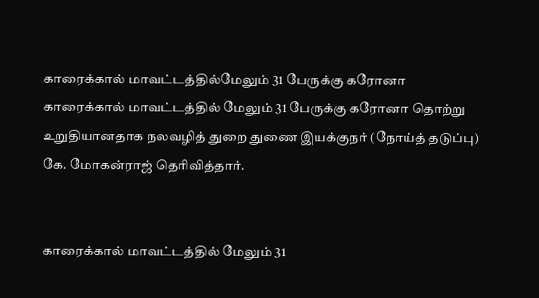காரைக்கால் மாவட்டத்தில்மேலும் 31 பேருக்கு கரோனா
காரைக்கால் மாவட்டத்தில் மேலும் 31 பேருக்கு கரோனா தொற்று உறுதியானதாக நலவழித் துறை துணை இயக்குநர் (நோய்த் தடுப்பு) கே. மோகன்ராஜ் தெரிவித்தார்.


காரைக்கால் மாவட்டத்தில் மேலும் 31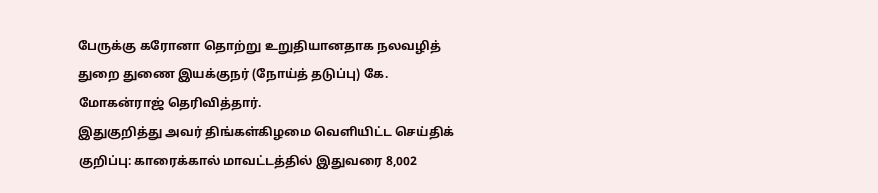பேருக்கு கரோனா தொற்று உறுதியானதாக நலவழித் துறை துணை இயக்குநர் (நோய்த் தடுப்பு) கே. மோகன்ராஜ் தெரிவித்தார்.
இதுகுறித்து அவர் திங்கள்கிழமை வெளியிட்ட செய்திக் குறிப்பு: காரைக்கால் மாவட்டத்தில் இதுவரை 8,002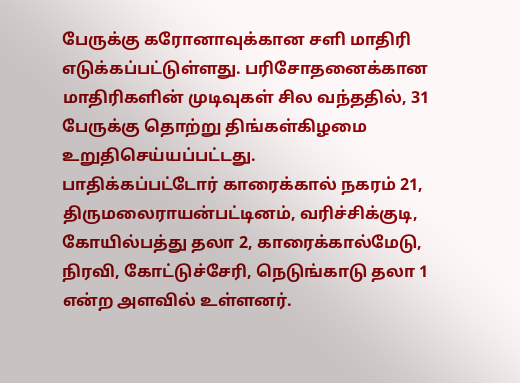பேருக்கு கரோனாவுக்கான சளி மாதிரி எடுக்கப்பட்டுள்ளது. பரிசோதனைக்கான மாதிரிகளின் முடிவுகள் சில வந்ததில், 31 பேருக்கு தொற்று திங்கள்கிழமை உறுதிசெய்யப்பட்டது.
பாதிக்கப்பட்டோர் காரைக்கால் நகரம் 21, திருமலைராயன்பட்டினம், வரிச்சிக்குடி, கோயில்பத்து தலா 2, காரைக்கால்மேடு, நிரவி, கோட்டுச்சேரி, நெடுங்காடு தலா 1 என்ற அளவில் உள்ளனர்.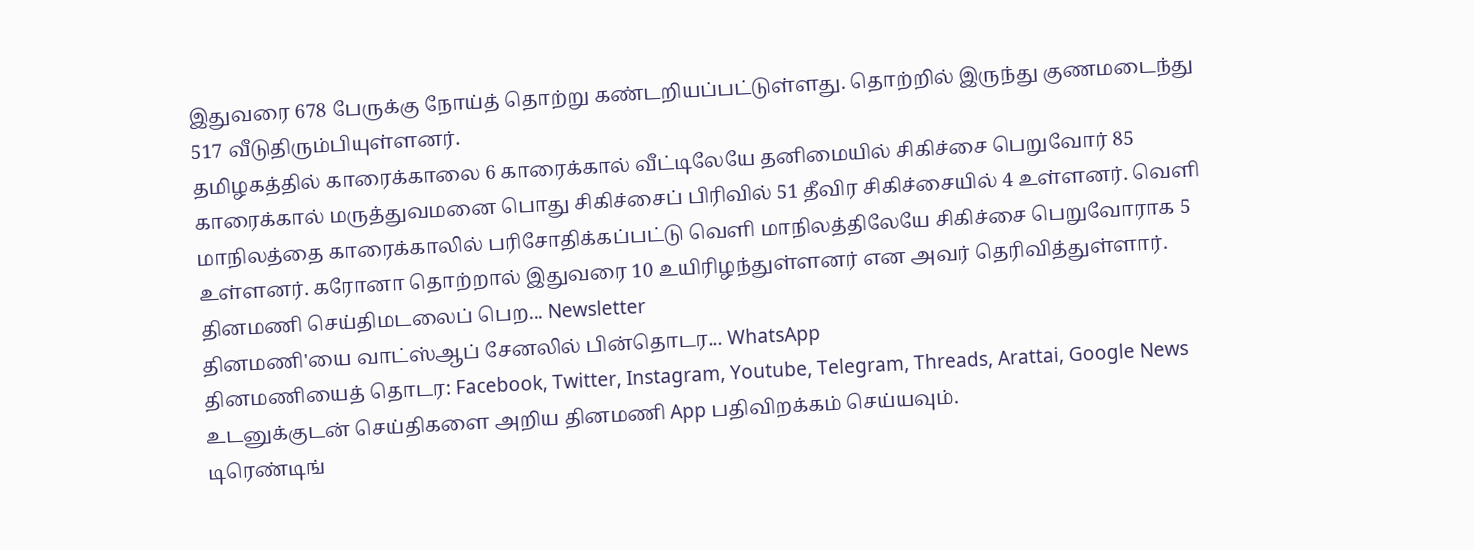இதுவரை 678 பேருக்கு நோய்த் தொற்று கண்டறியப்பட்டுள்ளது. தொற்றில் இருந்து குணமடைந்து 517 வீடுதிரும்பியுள்ளனர்.
தமிழகத்தில் காரைக்காலை 6 காரைக்கால் வீட்டிலேயே தனிமையில் சிகிச்சை பெறுவோர் 85 காரைக்கால் மருத்துவமனை பொது சிகிச்சைப் பிரிவில் 51 தீவிர சிகிச்சையில் 4 உள்ளனர். வெளி மாநிலத்தை காரைக்காலில் பரிசோதிக்கப்பட்டு வெளி மாநிலத்திலேயே சிகிச்சை பெறுவோராக 5 உள்ளனர். கரோனா தொற்றால் இதுவரை 10 உயிரிழந்துள்ளனர் என அவர் தெரிவித்துள்ளார்.
தினமணி செய்திமடலைப் பெற... Newsletter
தினமணி'யை வாட்ஸ்ஆப் சேனலில் பின்தொடர... WhatsApp
தினமணியைத் தொடர: Facebook, Twitter, Instagram, Youtube, Telegram, Threads, Arattai, Google News
உடனுக்குடன் செய்திகளை அறிய தினமணி App பதிவிறக்கம் செய்யவும்.
டிரெண்டிங்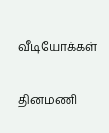வீடியோக்கள்

தினமணி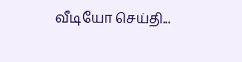வீடியோ செய்தி...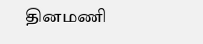தினமணி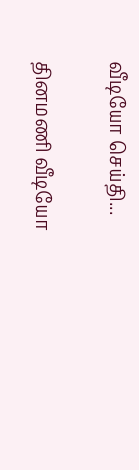வீடியோ செய்தி...

தினமணி வீடியோ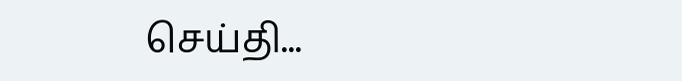செய்தி...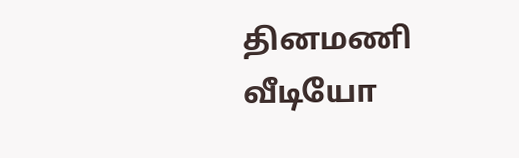தினமணி வீடியோ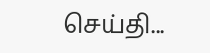செய்தி...